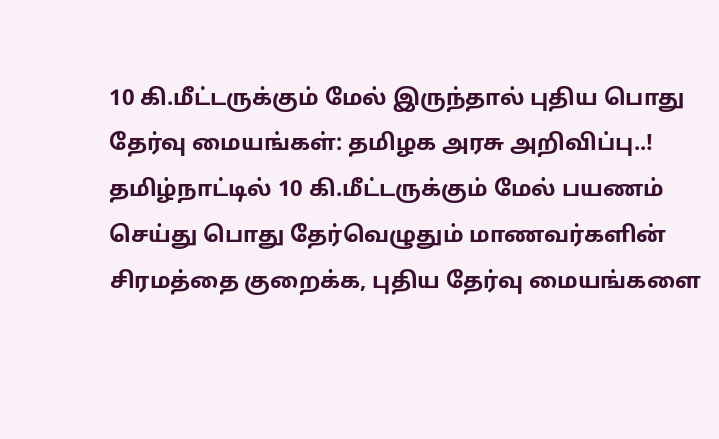10 கி.மீட்டருக்கும் மேல் இருந்தால் புதிய பொது தேர்வு மையங்கள்: தமிழக அரசு அறிவிப்பு..!
தமிழ்நாட்டில் 10 கி.மீட்டருக்கும் மேல் பயணம் செய்து பொது தேர்வெழுதும் மாணவர்களின் சிரமத்தை குறைக்க, புதிய தேர்வு மையங்களை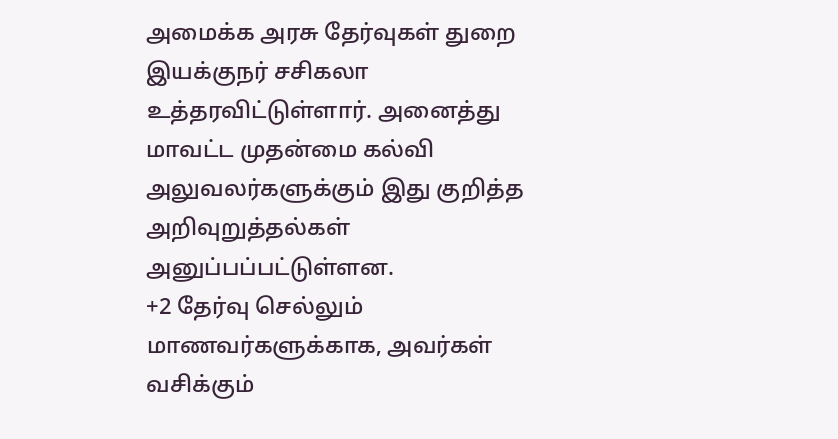அமைக்க அரசு தேர்வுகள் துறை இயக்குநர் சசிகலா உத்தரவிட்டுள்ளார். அனைத்து மாவட்ட முதன்மை கல்வி அலுவலர்களுக்கும் இது குறித்த அறிவுறுத்தல்கள் அனுப்பப்பட்டுள்ளன.
+2 தேர்வு செல்லும் மாணவர்களுக்காக, அவர்கள் வசிக்கும்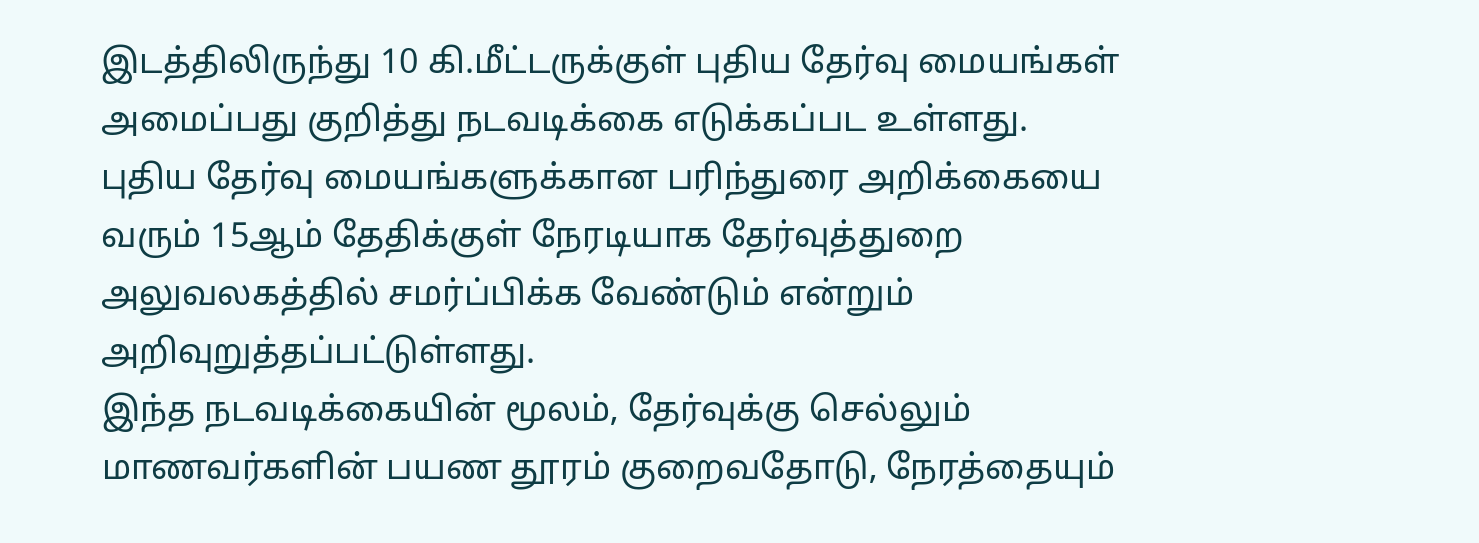இடத்திலிருந்து 10 கி.மீட்டருக்குள் புதிய தேர்வு மையங்கள் அமைப்பது குறித்து நடவடிக்கை எடுக்கப்பட உள்ளது.
புதிய தேர்வு மையங்களுக்கான பரிந்துரை அறிக்கையை வரும் 15ஆம் தேதிக்குள் நேரடியாக தேர்வுத்துறை அலுவலகத்தில் சமர்ப்பிக்க வேண்டும் என்றும் அறிவுறுத்தப்பட்டுள்ளது.
இந்த நடவடிக்கையின் மூலம், தேர்வுக்கு செல்லும் மாணவர்களின் பயண தூரம் குறைவதோடு, நேரத்தையும்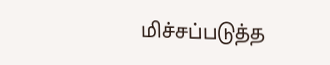மிச்சப்படுத்த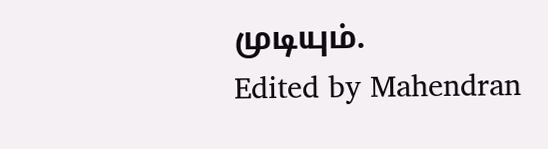முடியும்.
Edited by Mahendran